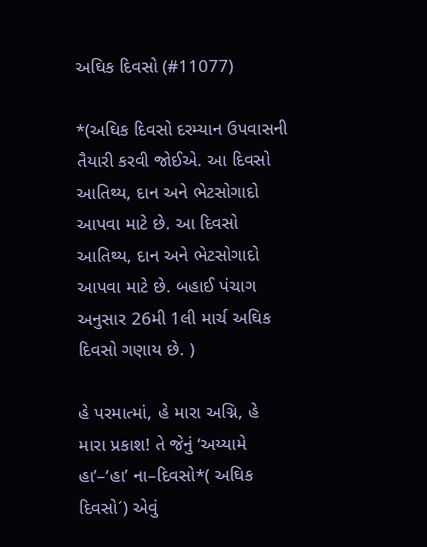અઘિક દિવસો (#11077)

*(અઘિક દિવસો દરમ્યાન ઉપવાસની તૈયારી કરવી જોઈએ. આ દિવસો આતિથ્ય, દાન અને ભેટસોગાદો આપવા માટે છે. આ દિવસો આતિથ્ય, દાન અને ભેટસોગાદો આપવા માટે છે. બહાઈ પંચાગ અનુસાર 26મી 1લી માર્ચ અઘિક દિવસો ગણાય છે. )

હે પરમાત્માં, હે મારા અગ્નિ, હે મારા પ્રકાશ! તે જેનું ‘અય્યામે હા’–‘હા’ ના–દિવસો*( અઘિક દિવસો´) એવું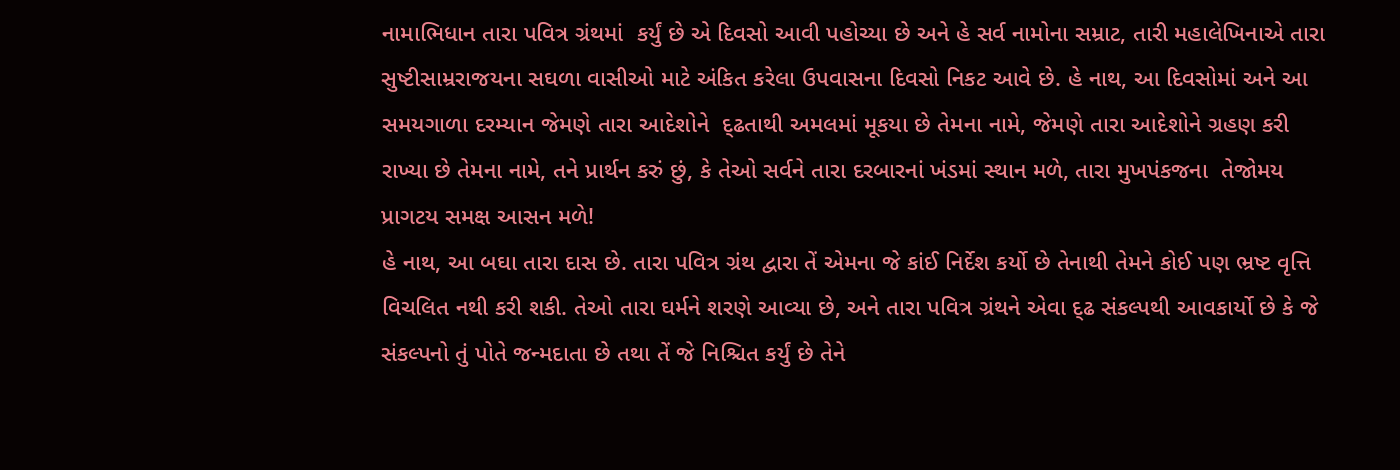નામાભિધાન તારા પવિત્ર ગ્રંથમાં  કર્યું છે એ દિવસો આવી પહોચ્યા છે અને હે સર્વ નામોના સમ્રાટ, તારી મહાલેખિનાએ તારા સુષ્ટીસામ્રરાજયના સઘળા વાસીઓ માટે અંકિત કરેલા ઉપવાસના દિવસો નિકટ આવે છે. હે નાથ, આ દિવસોમાં અને આ સમયગાળા દરમ્યાન જેમણે તારા આદેશોને  દ્ઢતાથી અમલમાં મૂકયા છે તેમના નામે, જેમણે તારા આદેશોને ગ્રહણ કરી રાખ્યા છે તેમના નામે, તને પ્રાર્થન કરું છું, કે તેઓ સર્વને તારા દરબારનાં ખંડમાં સ્થાન મળે, તારા મુખપંકજના  તેજોમય પ્રાગટય સમક્ષ આસન મળે!
હે નાથ, આ બઘા તારા દાસ છે. તારા પવિત્ર ગ્રંથ દ્વારા તેં એમના જે કાંઈ નિર્દેશ કર્યો છે તેનાથી તેમને કોઈ પણ ભ્રષ્ટ વૃત્તિ વિચલિત નથી કરી શકી. તેઓ તારા ઘર્મને શરણે આવ્યા છે, અને તારા પવિત્ર ગ્રંથને એવા દ્ઢ સંકલ્પથી આવકાર્યો છે કે જે સંકલ્પનો તું પોતે જન્મદાતા છે તથા તેં જે નિશ્ચિત કર્યું છે તેને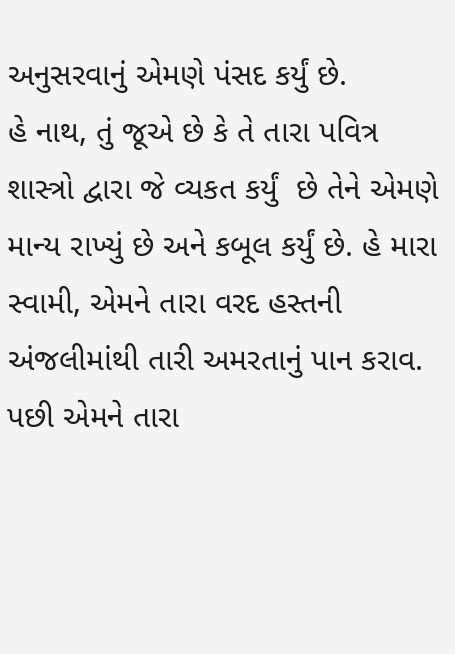અનુસરવાનું એમણે પંસદ કર્યું છે.
હે નાથ, તું જૂએ છે કે તે તારા પવિત્ર શાસ્ત્રો દ્વારા જે વ્યકત કર્યું  છે તેને એમણે માન્ય રાખ્યું છે અને કબૂલ કર્યું છે. હે મારા સ્વામી, એમને તારા વરદ હસ્તની અંજલીમાંથી તારી અમરતાનું પાન કરાવ. પછી એમને તારા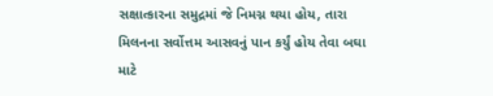સક્ષાત્કારના સમુદ્રમાં જે નિમગ્ન થયા હોય, તારા મિલનના સર્વોત્તમ આસવનું પાન કર્યું હોય તેવા બઘા માટે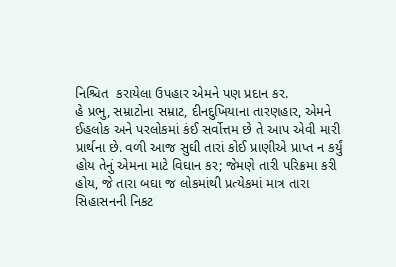નિશ્ચિત  કરાયેલા ઉપહાર એમને પણ પ્રદાન કર.
હે પ્રભુ, સમ્રાટોના સમ્રાટ, દીનદુખિયાના તારણહાર, એમને ઈહલોક અને પરલોકમાં કંઈ સર્વોત્તમ છે તે આપ એવી મારી પ્રાર્થના છે. વળી આજ સુઘી તારાં કોઈ પ્રાણીએ પ્રાપ્ત ન કર્યું હોય તેનું એમના માટે વિઘાન કર; જેમણે તારી પરિક્રમા કરી હોય, જે તારા બઘા જ લોકમાંથી પ્રત્યેકમાં માત્ર તારા સિહાસનની નિકટ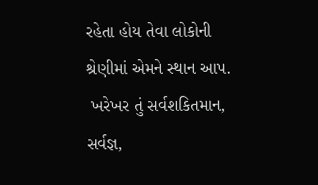રહેતા હોય તેવા લોકોની શ્રેણીમાં એમને સ્થાન આપ.
 ખરેખર તું સર્વશકિતમાન, સર્વજ્ઞ,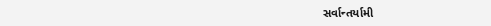સર્વાન્તર્યામી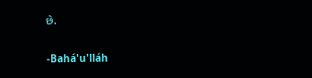છે.

-Bahá'u'lláh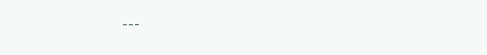---